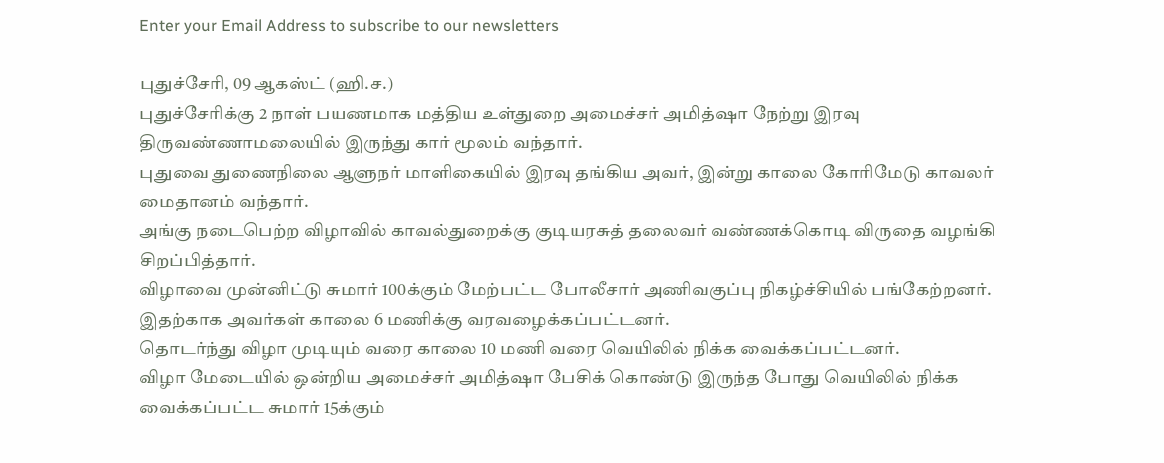Enter your Email Address to subscribe to our newsletters

புதுச்சேரி, 09 ஆகஸ்ட் (ஹி.ச.)
புதுச்சேரிக்கு 2 நாள் பயணமாக மத்திய உள்துறை அமைச்சர் அமித்ஷா நேற்று இரவு திருவண்ணாமலையில் இருந்து கார் மூலம் வந்தார்.
புதுவை துணைநிலை ஆளுநர் மாளிகையில் இரவு தங்கிய அவர், இன்று காலை கோரிமேடு காவலர் மைதானம் வந்தார்.
அங்கு நடைபெற்ற விழாவில் காவல்துறைக்கு குடியரசுத் தலைவர் வண்ணக்கொடி விருதை வழங்கி சிறப்பித்தார்.
விழாவை முன்னிட்டு சுமார் 100க்கும் மேற்பட்ட போலீசார் அணிவகுப்பு நிகழ்ச்சியில் பங்கேற்றனர்.
இதற்காக அவர்கள் காலை 6 மணிக்கு வரவழைக்கப்பட்டனர்.
தொடர்ந்து விழா முடியும் வரை காலை 10 மணி வரை வெயிலில் நிக்க வைக்கப்பட்டனர்.
விழா மேடையில் ஒன்றிய அமைச்சர் அமித்ஷா பேசிக் கொண்டு இருந்த போது வெயிலில் நிக்க வைக்கப்பட்ட சுமார் 15க்கும்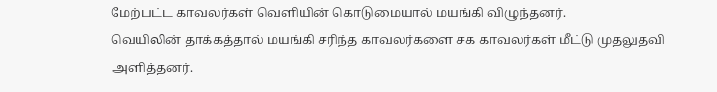மேற்பட்ட காவலர்கள் வெளியின் கொடுமையால் மயங்கி விழுந்தனர்.
வெயிலின் தாக்கத்தால் மயங்கி சரிந்த காவலர்களை சக காவலர்கள் மீட்டு முதலுதவி அளித்தனர்.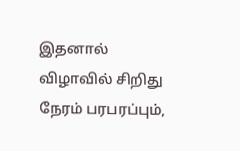இதனால் விழாவில் சிறிது நேரம் பரபரப்பும்,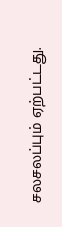சலசலப்பும் ஏற்பட்டது.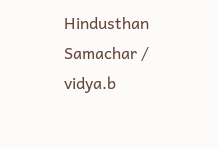Hindusthan Samachar / vidya.b